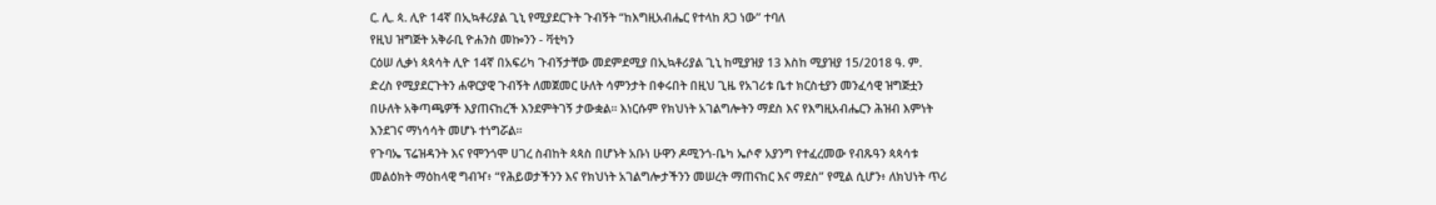ር. ሊ. ጳ. ሊዮ 14ኛ በኢኳቶሪያል ጊኒ የሚያደርጉት ጉብኝት “ከእግዚአብሔር የተላከ ጸጋ ነው” ተባለ
የዚህ ዝግጅት አቅራቢ ዮሐንስ መኰንን - ቫቲካን
ርዕሠ ሊቃነ ጳጳሳት ሊዮ 14ኛ በአፍሪካ ጉብኝታቸው መደምደሚያ በኢኳቶሪያል ጊኒ ከሚያዝያ 13 እስከ ሚያዝያ 15/2018 ዓ. ም. ድረስ የሚያደርጉትን ሐዋርያዊ ጉብኝት ለመጀመር ሁለት ሳምንታት በቀሩበት በዚህ ጊዜ የአገሪቱ ቤተ ክርስቲያን መንፈሳዊ ዝግጅቷን በሁለት አቅጣጫዎች እያጠናከረች እንደምትገኝ ታውቋል። እነርሱም የክህነት አገልግሎትን ማደስ እና የእግዚአብሔርን ሕዝብ እምነት እንደገና ማነሳሳት መሆኑ ተነግሯል።
የጉባኤ ፕሬዝዳንት እና የሞንጎሞ ሀገረ ስብከት ጳጳስ በሆኑት አቡነ ሁዋን ዶሚንጎ-ቤካ ኤሶኖ አያንግ የተፈረመው የብጹዓን ጳጳሳቱ መልዕክት ማዕከላዊ ግብዣ፥ “የሕይወታችንን እና የክህነት አገልግሎታችንን መሠረት ማጠናከር እና ማደስ” የሚል ሲሆን፥ ለክህነት ጥሪ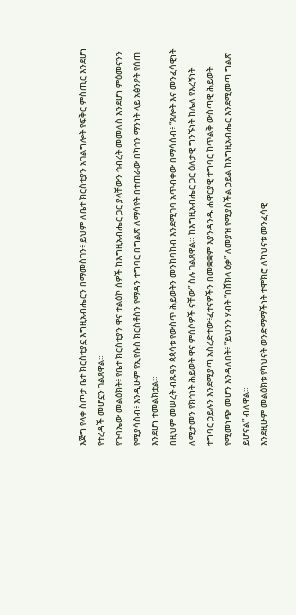እጅግ የላቀ ስጦታ ቤተ ክርስቲያኗ እግዚአብሔርን በማመስገን፥ ይህም ለቤተ ክርስቲያን አገልግሎት የፍቅር ምስጢር እንደሆነ የተረዳች መሆኗን ገልጸዋል።
የጉባኤው መልዕክት፥ የቤተ ክርስቲያን ዋና ተልዕኮ ሰዎች ከእግዚአብሔር ጋር ያላቸውን ኅብረት መመለስ እንደሆነ ምዕመናንን የሚያሳስብ፥ እንዲሁም የኢየሱስ ክርስቶስን የማዳን ተግባር በግልጽ ለማሳየት በተጠራው በካኅን ማንነት ላይ አፅንዖት የሰጠ እንደሆነ ተመልክቷል።
በዚህም መሠረት ብጹዓን ጳጳሳቱ የውስጥ ሕይወትን መንከባከብ እንደሚገባ አጥብቀው በማሳሰብ፥ “ጸሎት እና መንፈሳዊነት ለሚታመን የክኅነት ሕይወት ዋና ምሰሶዎች ናቸው” ስሉ ገልጸዋል። ከእግዚአብሔር ጋር ዕለታዊ ግንኙነት ከሌለ የእረኝነት ተግባር ኃይሉን እንደሚያጣ አስረድተው፥ፈተናዎችን በመቋቋም እያንዳንዱ ሐዋርያዊ ተግባር ከጥልቅ ውስጣዊ ሕይወት የሚመነጭ መሆን እንዳለበት፥ “ይህንን ሃብት “በሸክላ ዕቃ” ለመያዝ የሚያስችል ኃይል ከእግዚአብሔር እንደሚመጣ ግልጽ ይሆናል” ብለዋል።
እንደዚሁም መልዕክቱ የካህናት ወንድማማችነት ተሞክሮ ለካህናቱ መንፈሳዊ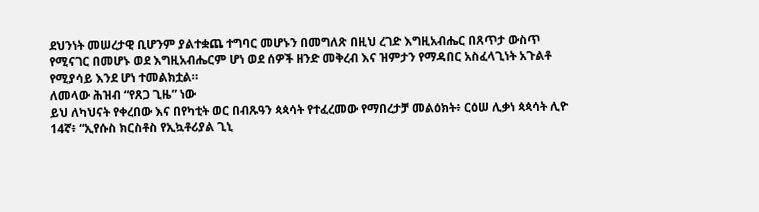ደህንነት መሠረታዊ ቢሆንም ያልተቋጨ ተግባር መሆኑን በመግለጽ በዚህ ረገድ እግዚአብሔር በጸጥታ ውስጥ የሚናገር በመሆኑ ወደ እግዚአብሔርም ሆነ ወደ ሰዎች ዘንድ መቅረብ እና ዝምታን የማዳበር አስፈላጊነት አጉልቶ የሚያሳይ እንደ ሆነ ተመልክቷል።
ለመላው ሕዝብ “የጸጋ ጊዜ” ነው
ይህ ለካህናት የቀረበው እና በየካቲት ወር በብጹዓን ጳጳሳት የተፈረመው የማበረታቻ መልዕክት፥ ርዕሠ ሊቃነ ጳጳሳት ሊዮ 14ኛ፥ “ኢየሱስ ክርስቶስ የኢኳቶሪያል ጊኒ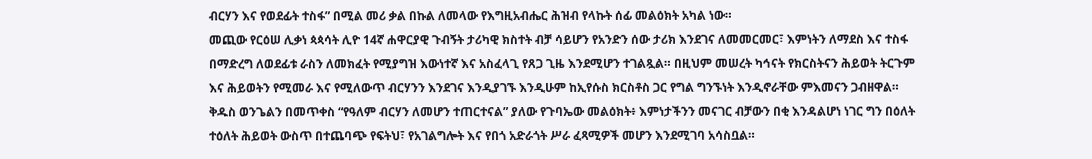ብርሃን እና የወደፊት ተስፋ” በሚል መሪ ቃል በኩል ለመላው የእግዚአብሔር ሕዝብ የላኩት ሰፊ መልዕክት አካል ነው።
መጪው የርዕሠ ሊቃነ ጳጳሳት ሊዮ 14ኛ ሐዋርያዊ ጉብኝት ታሪካዊ ክስተት ብቻ ሳይሆን የአንድን ሰው ታሪክ እንደገና ለመመርመር፣ እምነትን ለማደስ እና ተስፋ በማድረግ ለወደፊቱ ራስን ለመክፈት የሚያግዝ እውነተኛ እና አስፈላጊ የጸጋ ጊዜ እንደሚሆን ተገልጿል። በዚህም መሠረት ካኅናት የክርስትናን ሕይወት ትርጉም እና ሕይወትን የሚመራ እና የሚለውጥ ብርሃንን እንደገና እንዲያገኙ እንዲሁም ከኢየሱስ ክርስቶስ ጋር የግል ግንኙነት እንዲኖራቸው ምእመናን ጋብዘዋል።
ቅዱስ ወንጌልን በመጥቀስ “የዓለም ብርሃን ለመሆን ተጠርተናል” ያለው የጉባኤው መልዕክት፥ እምነታችንን መናገር ብቻውን በቂ እንዳልሆነ ነገር ግን በዕለት ተዕለት ሕይወት ውስጥ በተጨባጭ የፍትህ፣ የአገልግሎት እና የበጎ አድራጎት ሥራ ፈጻሚዎች መሆን እንደሚገባ አሳስቧል።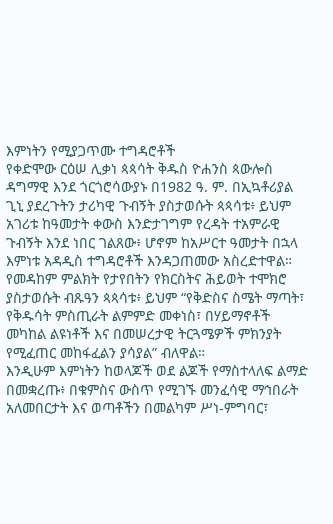እምነትን የሚያጋጥሙ ተግዳሮቶች
የቀድሞው ርዕሠ ሊቃነ ጳጳሳት ቅዱስ ዮሐንስ ጳውሎስ ዳግማዊ እንደ ጎርጎሮሳውያኑ በ1982 ዓ. ም. በኢኳቶሪያል ጊኒ ያደረጉትን ታሪካዊ ጉብኝት ያስታወሱት ጳጳሳቱ፥ ይህም አገሪቱ ከዓመታት ቀውስ እንድታገግም የረዳት ተአምራዊ ጉብኝት እንደ ነበር ገልጸው፥ ሆኖም ከአሥርተ ዓመታት በኋላ እምነቱ አዳዲስ ተግዳሮቶች እንዳጋጠመው አስረድተዋል።
የመዳከም ምልክት የታየበትን የክርስትና ሕይወት ተሞክሮ ያስታወሱት ብጹዓን ጳጳሳቱ፥ ይህም “የቅድስና ስሜት ማጣት፣ የቅዱሳት ምስጢራት ልምምድ መቀነስ፣ በሃይማኖቶች መካከል ልዩነቶች እና በመሠረታዊ ትርጓሜዎች ምክንያት የሚፈጠር መከፋፈልን ያሳያል” ብለዋል።
እንዲሁም እምነትን ከወላጆች ወደ ልጆች የማስተላለፍ ልማድ በመቋረጡ፥ በቁምስና ውስጥ የሚገኙ መንፈሳዊ ማኅበራት አለመበርታት እና ወጣቶችን በመልካም ሥነ-ምግባር፣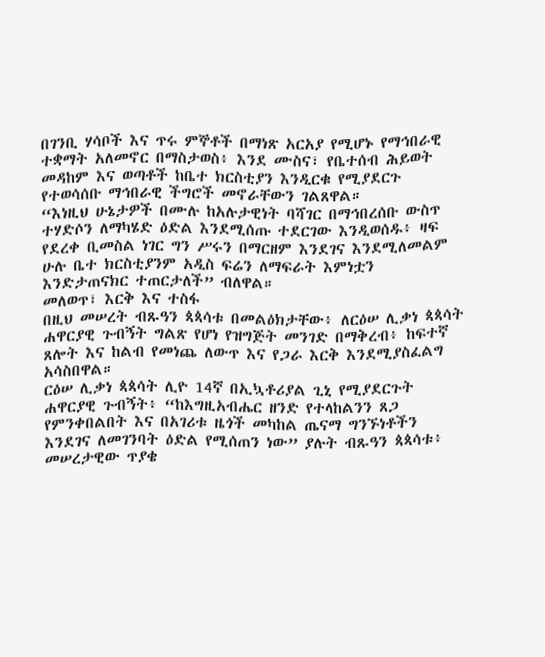በገንቢ ሃሳቦች እና ጥሩ ምኞቶች በማነጽ አርአያ የሚሆኑ የማኅበራዊ ተቋማት አለመኖር በማስታወስ፥ እንደ ሙስና፣ የቤተሰብ ሕይወት መዳከም እና ወጣቶች ከቤተ ክርስቲያን እንዲርቁ የሚያደርጉ የተወሳሰቡ ማኅበራዊ ችግሮች መኖራቸውን ገልጸዋል።
“እነዚህ ሁኔታዎች በሙሉ ከአሉታዊነት ባሻገር በማኅበረሰቡ ውስጥ ተሃድሶን ለማካሄድ ዕድል እንደሚሰጡ ተደርገው እንዲወሰዱ፥ ዛፍ የደረቀ ቢመስል ነገር ግን ሥሩን በማርዘም እንደገና እንደሚለመልም ሁሉ ቤተ ክርስቲያንም አዲስ ፍሬን ለማፍራት እምነቷን እንድታጠናክር ተጠርታለች” ብለዋል።
መለወጥ፣ እርቅ እና ተስፋ
በዚህ መሠረት ብጹዓን ጳጳሳቱ በመልዕክታቸው፥ ለርዕሠ ሊቃነ ጳጳሳት ሐዋርያዊ ጉብኝት ግልጽ የሆነ የዝግጅት መንገድ በማቅረብ፥ ከፍተኛ ጸሎት እና ከልብ የመነጨ ለውጥ እና የጋራ እርቅ እንደሚያስፈልግ አሳስበዋል።
ርዕሠ ሊቃነ ጳጳሳት ሊዮ 14ኛ በኢኳቶሪያል ጊኒ የሚያደርጉት ሐዋርያዊ ጉብኝት፥ “ከእግዚአብሔር ዘንድ የተላከልንን ጸጋ የምንቀበልበት እና በአገሪቱ ዜጎች መካከል ጤናማ ግንኙነቶችን እንደገና ለመገንባት ዕድል የሚሰጠን ነው” ያሉት ብጹዓን ጳጳሳቱ፥ መሠረታዊው ጥያቄ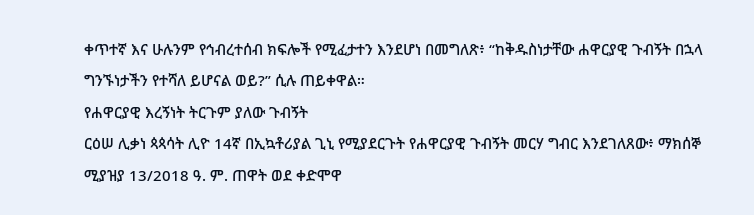ቀጥተኛ እና ሁሉንም የኅብረተሰብ ክፍሎች የሚፈታተን እንደሆነ በመግለጽ፥ “ከቅዱስነታቸው ሐዋርያዊ ጉብኝት በኋላ ግንኙነታችን የተሻለ ይሆናል ወይ?” ሲሉ ጠይቀዋል።
የሐዋርያዊ እረኝነት ትርጉም ያለው ጉብኝት
ርዕሠ ሊቃነ ጳጳሳት ሊዮ 14ኛ በኢኳቶሪያል ጊኒ የሚያደርጉት የሐዋርያዊ ጉብኝት መርሃ ግብር እንደገለጸው፥ ማክሰኞ ሚያዝያ 13/2018 ዓ. ም. ጠዋት ወደ ቀድሞዋ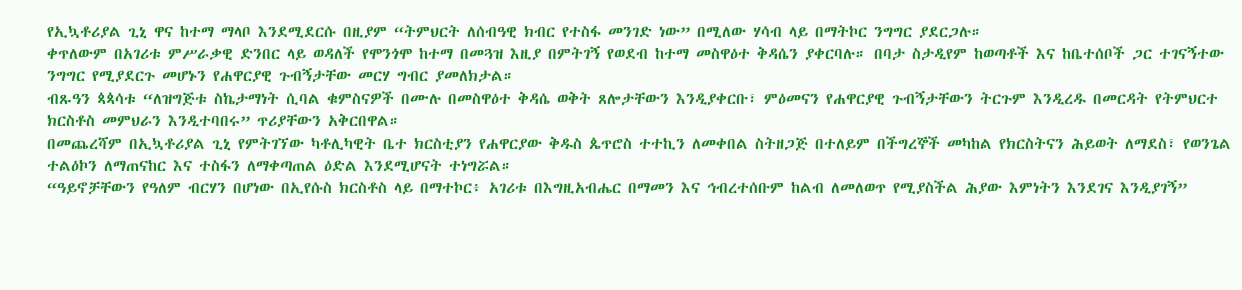የኢኳቶሪያል ጊኒ ዋና ከተማ ማላቦ እንደሚደርሱ በዚያም “ትምህርት ለሰብዓዊ ክብር የተስፋ መንገድ ነው” በሚለው ሃሳብ ላይ በማትኮር ንግግር ያደርጋሉ።
ቀጥለውም በአገሪቱ ምሥራቃዊ ድንበር ላይ ወዳለች የሞንጎሞ ከተማ በመጓዝ እዚያ በምትገኝ የወደብ ከተማ መስዋዕተ ቅዳሴን ያቀርባሉ። በባታ ስታዲየም ከወጣቶች እና ከቤተሰቦች ጋር ተገናኝተው ንግግር የሚያደርጉ መሆኑን የሐዋርያዊ ጉብኝታቸው መርሃ ግብር ያመለክታል።
ብጹዓን ጳጳሳቱ “ለዝግጅቱ ስኬታማነት ሲባል ቁምስናዎች በሙሉ በመስዋዕተ ቅዳሴ ወቅት ጸሎታቸውን እንዲያቀርቡ፣ ምዕመናን የሐዋርያዊ ጉብኝታቸውን ትርጉም እንዲረዱ በመርዳት የትምህርተ ክርስቶስ መምህራን እንዲተባበሩ” ጥሪያቸውን አቅርበዋል።
በመጨረሻም በኢኳቶሪያል ጊኒ የምትገኘው ካቶሊካዊት ቤተ ክርስቲያን የሐዋርያው ቅዱስ ጴጥሮስ ተተኪን ለመቀበል ስትዘጋጅ በተለይም በችግረኞች መካከል የክርስትናን ሕይወት ለማደስ፣ የወንጌል ተልዕኮን ለማጠናከር እና ተስፋን ለማቀጣጠል ዕድል እንደሚሆናት ተነግሯል።
“ዓይኖቻቸውን የዓለም ብርሃን በሆነው በኢየሱስ ክርስቶስ ላይ በማተኮር፥ አገሪቱ በእግዚአብሔር በማመን እና ኅብረተሰቡም ከልብ ለመለወጥ የሚያስችል ሕያው እምነትን እንደገና እንዲያገኝ”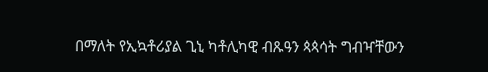በማለት የኢኳቶሪያል ጊኒ ካቶሊካዊ ብጹዓን ጳጳሳት ግብዣቸውን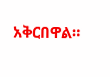አቅርበዋል።